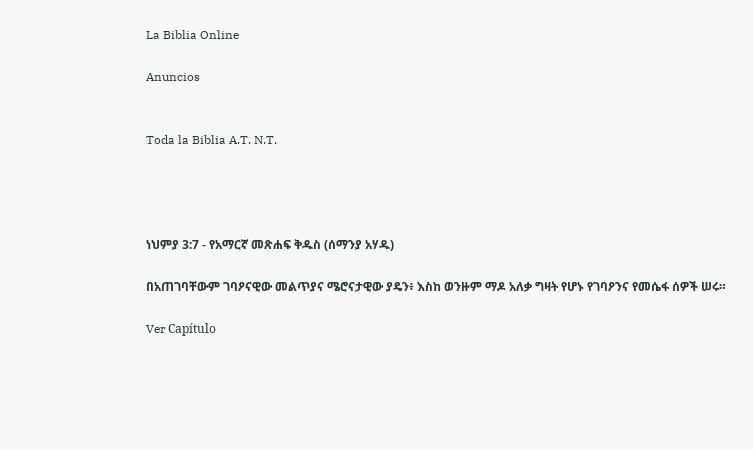La Biblia Online

Anuncios


Toda la Biblia A.T. N.T.




ነህምያ 3:7 - የአማርኛ መጽሐፍ ቅዱስ (ሰማንያ አሃዱ)

በአጠገባቸውም ገባዖናዊው መልጥያና ሜሮናታዊው ያዴን፥ እስከ ወንዙም ማዶ አለቃ ግዛት የሆኑ የገባዖንና የመሴፋ ሰዎች ሠሩ።

Ver Capítulo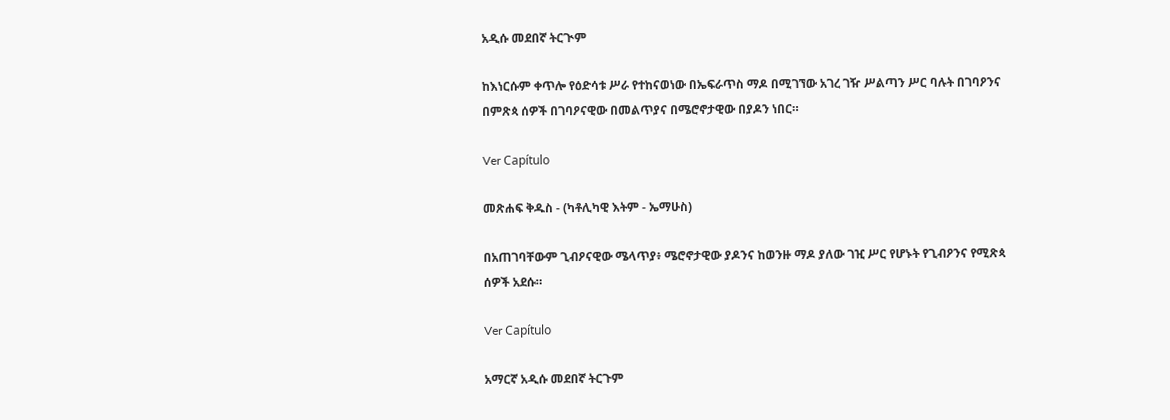አዲሱ መደበኛ ትርጒም

ከእነርሱም ቀጥሎ የዕድሳቱ ሥራ የተከናወነው በኤፍራጥስ ማዶ በሚገኘው አገረ ገዥ ሥልጣን ሥር ባሉት በገባዖንና በምጽጳ ሰዎች በገባዖናዊው በመልጥያና በሜሮኖታዊው በያዶን ነበር።

Ver Capítulo

መጽሐፍ ቅዱስ - (ካቶሊካዊ እትም - ኤማሁስ)

በአጠገባቸውም ጊብዖናዊው ሜላጥያ፥ ሜሮኖታዊው ያዶንና ከወንዙ ማዶ ያለው ገዢ ሥር የሆኑት የጊብዖንና የሚጽጳ ሰዎች አደሱ።

Ver Capítulo

አማርኛ አዲሱ መደበኛ ትርጉም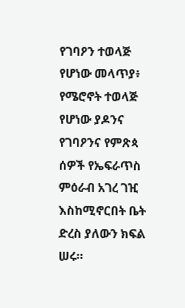የገባዖን ተወላጅ የሆነው መላጥያ፥ የሜሮኖት ተወላጅ የሆነው ያዶንና የገባዖንና የምጽጳ ሰዎች የኤፍራጥስ ምዕራብ አገረ ገዢ እስከሚኖርበት ቤት ድረስ ያለውን ክፍል ሠሩ።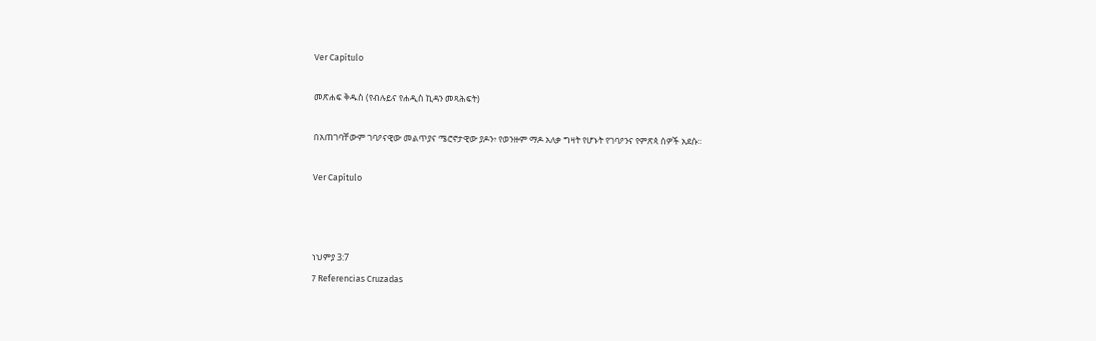Ver Capítulo

መጽሐፍ ቅዱስ (የብሉይና የሐዲስ ኪዳን መጻሕፍት)

በአጠገባቸውም ገባዖናዊው መልጥያና ሜሮኖታዊው ያዶን፥ የወንዙም ማዶ አለቃ ግዛት የሆኑት የገባዖንና የምጽጳ ሰዎች አደሱ።

Ver Capítulo



ነህምያ 3:7
7 Referencias Cruzadas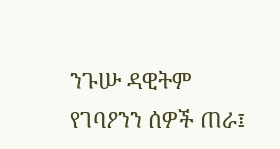ንጉሡ ዳዊትም የገባዖንን ሰዎች ጠራ፤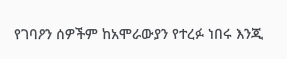የገባዖን ሰዎችም ከአሞራውያን የተረፉ ነበሩ እንጂ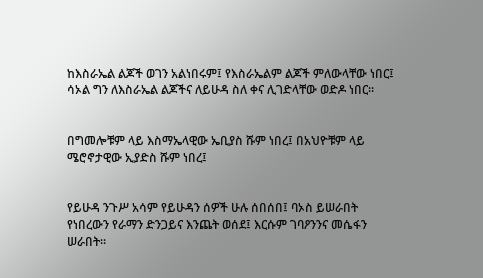ከእስራኤል ልጆች ወገን አልነበሩም፤ የእስራኤልም ልጆች ምለውላቸው ነበር፤ ሳኦል ግን ለእስራኤል ልጆችና ለይሁዳ ስለ ቀና ሊገድላቸው ወድዶ ነበር።


በግመሎቹም ላይ እስማኤላዊው ኤቢያስ ሹም ነበረ፤ በአህዮቹም ላይ ሜሮኖታዊው ኢያድስ ሹም ነበረ፤


የይሁዳ ንጉሥ አሳም የይሁዳን ሰዎች ሁሉ ሰበሰበ፤ ባኦስ ይሠራበት የነበረውን የራማን ድንጋይና እንጨት ወሰደ፤ እርሱም ገባዖንንና መሴፋን ሠራበት።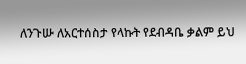ለንጉሡ ለአርተሰስታ የላኩት የደብዳቤ ቃልም ይህ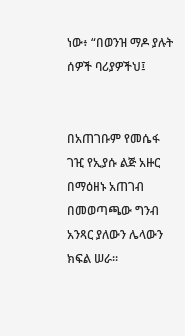ነው፥ “በወንዝ ማዶ ያሉት ሰዎች ባሪያዎችህ፤


በአጠገቡም የመሴፋ ገዢ የኢያሱ ልጅ አዙር በማዕዘኑ አጠገብ በመወጣጫው ግንብ አንጻር ያለውን ሌላውን ክፍል ሠራ።